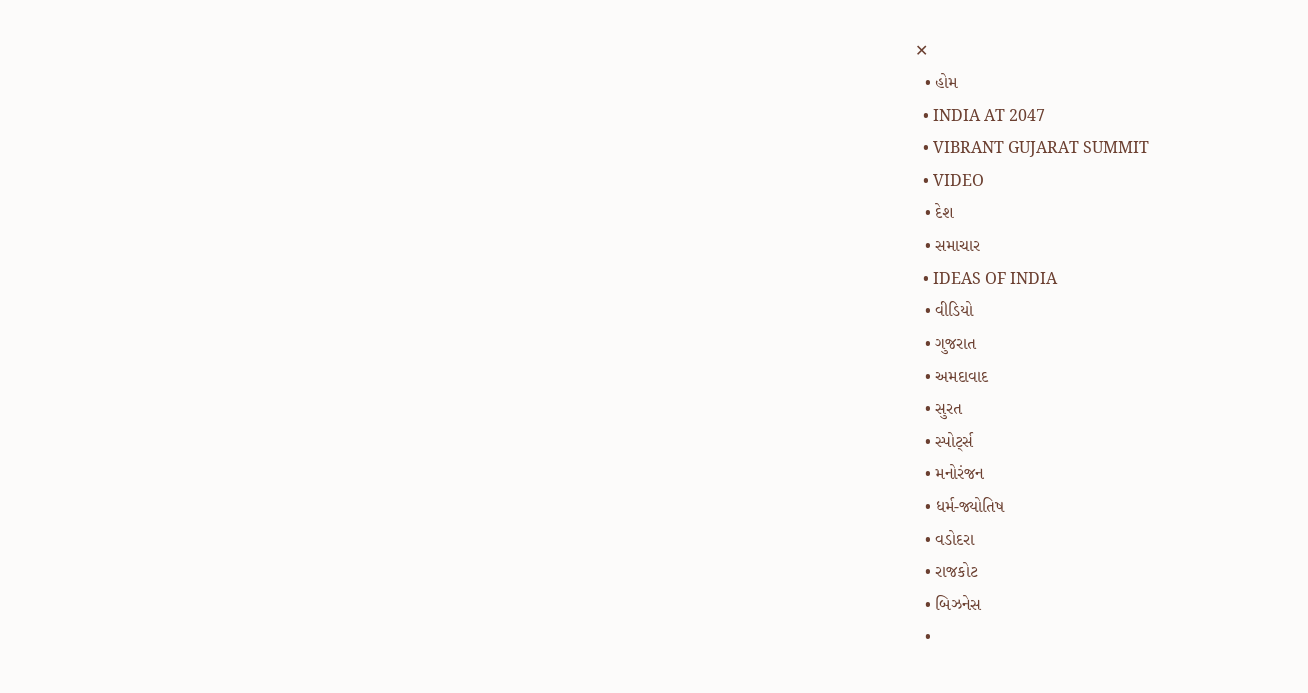✕
  • હોમ
  • INDIA AT 2047
  • VIBRANT GUJARAT SUMMIT
  • VIDEO
  • દેશ
  • સમાચાર
  • IDEAS OF INDIA
  • વીડિયો
  • ગુજરાત
  • અમદાવાદ
  • સુરત
  • સ્પોર્ટ્સ
  • મનોરંજન
  • ધર્મ-જ્યોતિષ
  • વડોદરા
  • રાજકોટ
  • બિઝનેસ
  •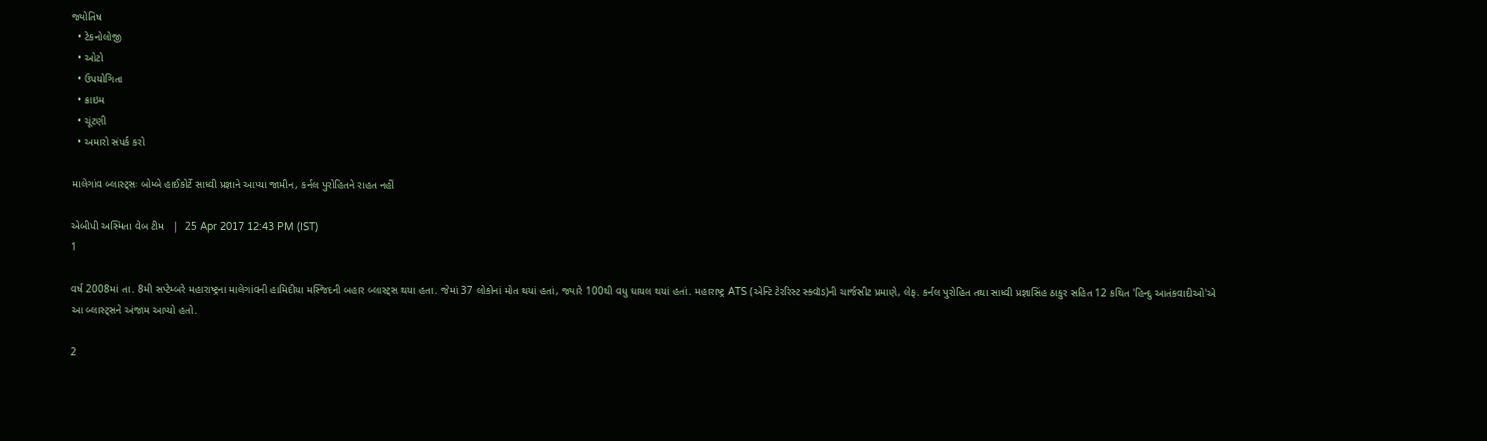જ્યોતિષ
  • ટેકનોલોજી
  • ઓટો
  • ઉપયોગિતા
  • ક્રાઇમ
  • ચૂંટણી
  • અમારો સંપર્ક કરો

માલેગાંવ બ્લાસ્ટ્સઃ બોમ્બે હાઈકોર્ટે સાધ્વી પ્રજ્ઞાને આપ્યા જામીન, કર્નલ પુરોહિતને રાહત નહીં

એબીપી અસ્મિતા વેબ ટીમ   |  25 Apr 2017 12:43 PM (IST)
1

વર્ષ 2008માં તા. 8મી સપ્ટેમ્બરે મહારાષ્ટ્રના માલેગાંવની હામિદીયા મસ્જિદની બહાર બ્લાસ્ટ્સ થયા હતા. જેમાં 37 લોકોનાં મોત થયાં હતાં, જ્યારે 100થી વધુ ઘાયલ થયાં હતાં. મહારાષ્ટ્ર ATS (એન્ટિ ટેરરિસ્ટ સ્ક્વૉડ)ની ચાર્જસીટ પ્રમાણે, લેફ. કર્નલ પુરોહિત તથા સાધ્વી પ્રજ્ઞાસિંહ ઠાકુર સહિત 12 કથિત 'હિન્દુ આતંકવાદીઓ'એ આ બ્લાસ્ટ્સને અંજામ આપ્યો હતો.

2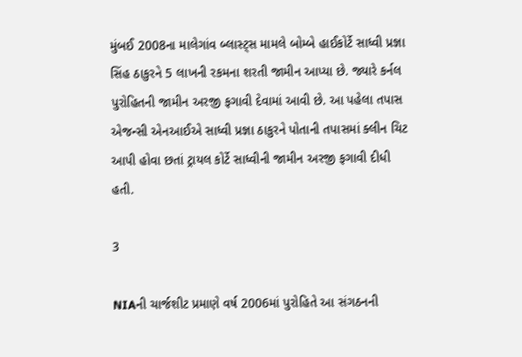મુંબઈ 2008ના માલેગાંવ બ્લાસ્ટ્સ મામલે બોમ્બે હાઈકોર્ટે સાધ્વી પ્રજ્ઞા સિંહ ઠાકુરને 5 લાખની રકમના શરતી જામીન આપ્યા છે. જ્યારે કર્નલ પુરોહિતની જામીન અરજી ફગાવી દેવામાં આવી છે. આ પહેલા તપાસ એજન્સી એનઆઈએ સાધ્વી પ્રજ્ઞા ઠાકુરને પોતાની તપાસમાં ક્લીન ચિટ આપી હોવા છતાં ટ્રાયલ કોર્ટે સાધ્વીની જામીન અરજી ફગાવી દીધી હતી.

3

NIAની ચાર્જશીટ પ્રમાણે વર્ષ 2006માં પુરોહિતે આ સંગઠનની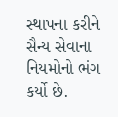સ્થાપના કરીને સૈન્ય સેવાના નિયમોનો ભંગ કર્યો છે.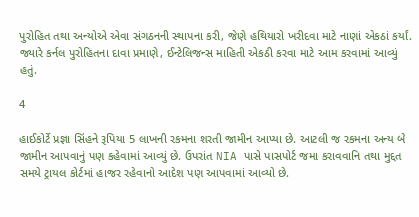પુરોહિત તથા અન્યોએ એવા સંગઠનની સ્થાપના કરી, જેણે હથિયારો ખરીદવા માટે નાણાં એકઠાં કર્યાં. જ્યારે કર્નલ પુરોહિતના દાવા પ્રમાણે, ઈન્ટેલિજન્સ માહિતી એકઠી કરવા માટે આમ કરવામાં આવ્યું હતું.

4

હાઈકોર્ટે પ્રજ્ઞા સિંહને રૂપિયા 5 લાખની રકમના શરતી જામીન આપ્યા છે. આટલી જ રકમના અન્ય બે જામીન આપવાનું પણ કહેવામાં આવ્યું છે. ઉપરાંત NIA પાસે પાસપોર્ટ જમા કરાવવાનિ તથા મુદ્દત સમયે ટ્રાયલ કોર્ટમાં હાજર રહેવાનો આદેશ પણ આપવામાં આવ્યો છે.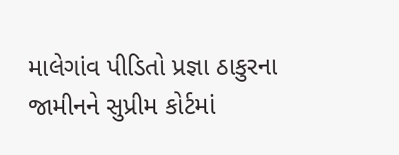માલેગાંવ પીડિતો પ્રજ્ઞા ઠાકુરના જામીનને સુપ્રીમ કોર્ટમાં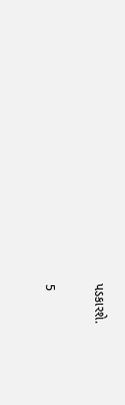પડકારશે.

5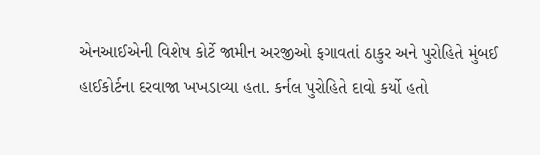એનઆઈએની વિશેષ કોર્ટે જામીન અરજીઓ ફગાવતાં ઠાકુર અને પુરોહિતે મુંબઈ હાઈકોર્ટના દરવાજા ખખડાવ્યા હતા. કર્નલ પુરોહિતે દાવો કર્યો હતો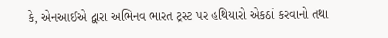કે, એનઆઈએ દ્વારા અભિનવ ભારત ટ્રસ્ટ પર હથિયારો એકઠાં કરવાનો તથા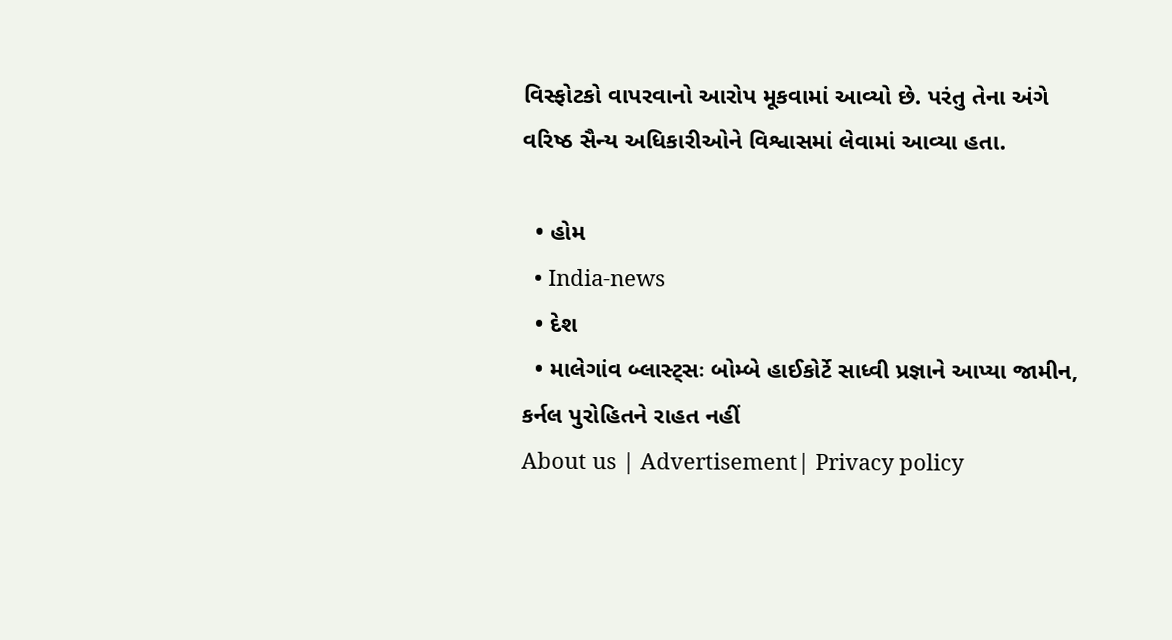વિસ્ફોટકો વાપરવાનો આરોપ મૂકવામાં આવ્યો છે. પરંતુ તેના અંગે વરિષ્ઠ સૈન્ય અધિકારીઓને વિશ્વાસમાં લેવામાં આવ્યા હતા.

  • હોમ
  • India-news
  • દેશ
  • માલેગાંવ બ્લાસ્ટ્સઃ બોમ્બે હાઈકોર્ટે સાધ્વી પ્રજ્ઞાને આપ્યા જામીન, કર્નલ પુરોહિતને રાહત નહીં
About us | Advertisement| Privacy policy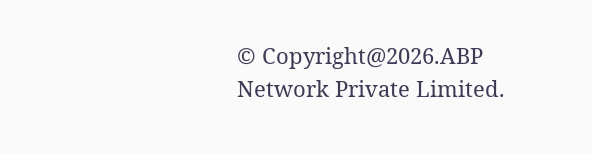© Copyright@2026.ABP Network Private Limited.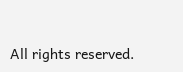All rights reserved.